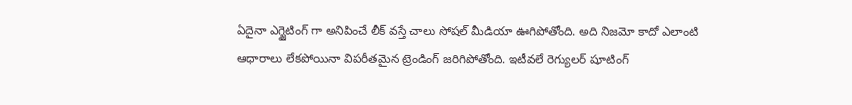ఏదైనా ఎగ్జైటింగ్ గా అనిపించే లీక్ వస్తే చాలు సోషల్ మీడియా ఊగిపోతోంది. అది నిజమో కాదో ఎలాంటి ఆధారాలు లేకపోయినా విపరీతమైన ట్రెండింగ్ జరిగిపోతోంది. ఇటీవలే రెగ్యులర్ షూటింగ్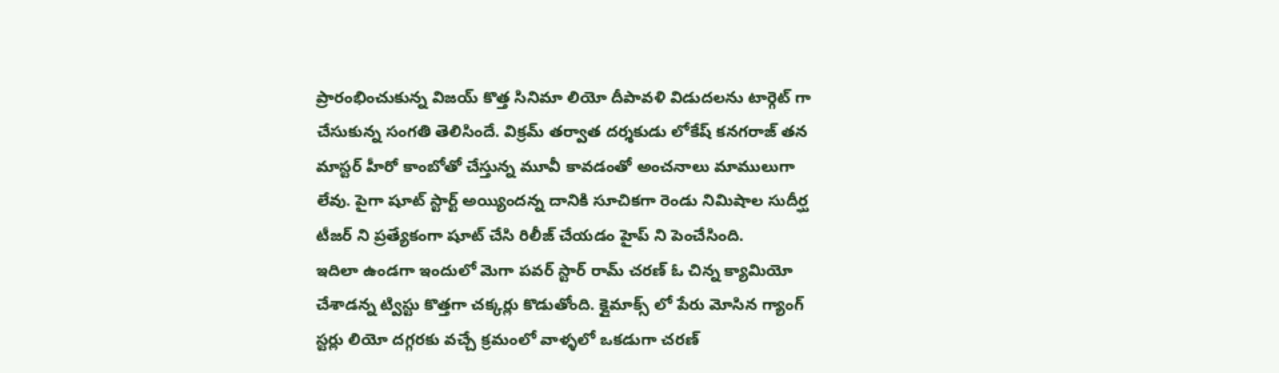ప్రారంభించుకున్న విజయ్ కొత్త సినిమా లియో దీపావళి విడుదలను టార్గెట్ గా చేసుకున్న సంగతి తెలిసిందే. విక్రమ్ తర్వాత దర్శకుడు లోకేష్ కనగరాజ్ తన మాస్టర్ హీరో కాంబోతో చేస్తున్న మూవీ కావడంతో అంచనాలు మాములుగా లేవు. పైగా షూట్ స్టార్ట్ అయ్యిందన్న దానికి సూచికగా రెండు నిమిషాల సుదీర్ఘ టీజర్ ని ప్రత్యేకంగా షూట్ చేసి రిలీజ్ చేయడం హైప్ ని పెంచేసింది.
ఇదిలా ఉండగా ఇందులో మెగా పవర్ స్టార్ రామ్ చరణ్ ఓ చిన్న క్యామియో చేశాడన్న ట్విస్టు కొత్తగా చక్కర్లు కొడుతోంది. క్లైమాక్స్ లో పేరు మోసిన గ్యాంగ్ స్టర్లు లియో దగ్గరకు వచ్చే క్రమంలో వాళ్ళలో ఒకడుగా చరణ్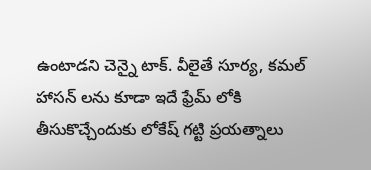ఉంటాడని చెన్నై టాక్. వీలైతే సూర్య, కమల్ హాసన్ లను కూడా ఇదే ఫ్రేమ్ లోకి తీసుకొచ్చేందుకు లోకేష్ గట్టి ప్రయత్నాలు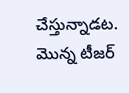చేస్తున్నాడట. మొన్న టీజర్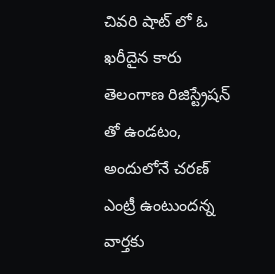చివరి షాట్ లో ఓ ఖరీదైన కారు తెలంగాణ రిజిస్ట్రేషన్ తో ఉండటం, అందులోనే చరణ్ ఎంట్రీ ఉంటుందన్న వార్తకు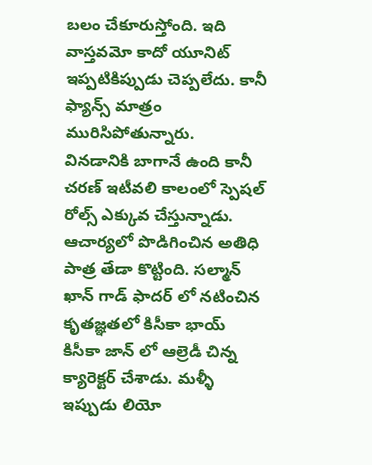బలం చేకూరుస్తోంది. ఇది వాస్తవమో కాదో యూనిట్ ఇప్పటికిప్పుడు చెప్పలేదు. కానీ ఫ్యాన్స్ మాత్రం మురిసిపోతున్నారు.
వినడానికి బాగానే ఉంది కానీ చరణ్ ఇటీవలి కాలంలో స్పెషల్ రోల్స్ ఎక్కువ చేస్తున్నాడు. ఆచార్యలో పొడిగించిన అతిధి పాత్ర తేడా కొట్టింది. సల్మాన్ ఖాన్ గాడ్ ఫాదర్ లో నటించిన కృతజ్ఞతలో కిసీకా భాయ్ కిసీకా జాన్ లో ఆల్రెడీ చిన్న క్యారెక్టర్ చేశాడు. మళ్ళీ ఇప్పుడు లియో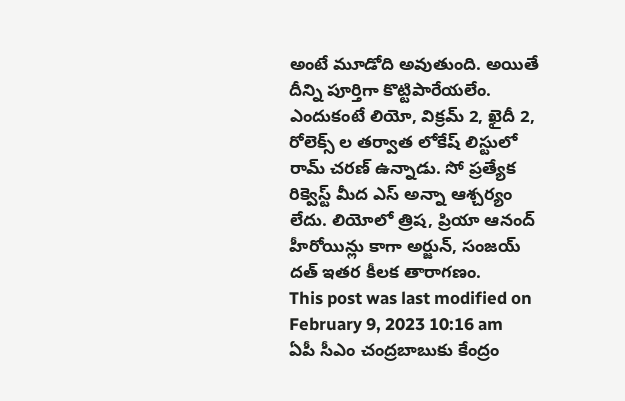అంటే మూడోది అవుతుంది. అయితే దీన్ని పూర్తిగా కొట్టిపారేయలేం. ఎందుకంటే లియో, విక్రమ్ 2, ఖైదీ 2, రోలెక్స్ ల తర్వాత లోకేష్ లిస్టులో రామ్ చరణ్ ఉన్నాడు. సో ప్రత్యేక రిక్వెస్ట్ మీద ఎస్ అన్నా ఆశ్చర్యం లేదు. లియోలో త్రిష, ప్రియా ఆనంద్ హీరోయిన్లు కాగా అర్జున్, సంజయ్ దత్ ఇతర కీలక తారాగణం.
This post was last modified on February 9, 2023 10:16 am
ఏపీ సీఎం చంద్రబాబుకు కేంద్రం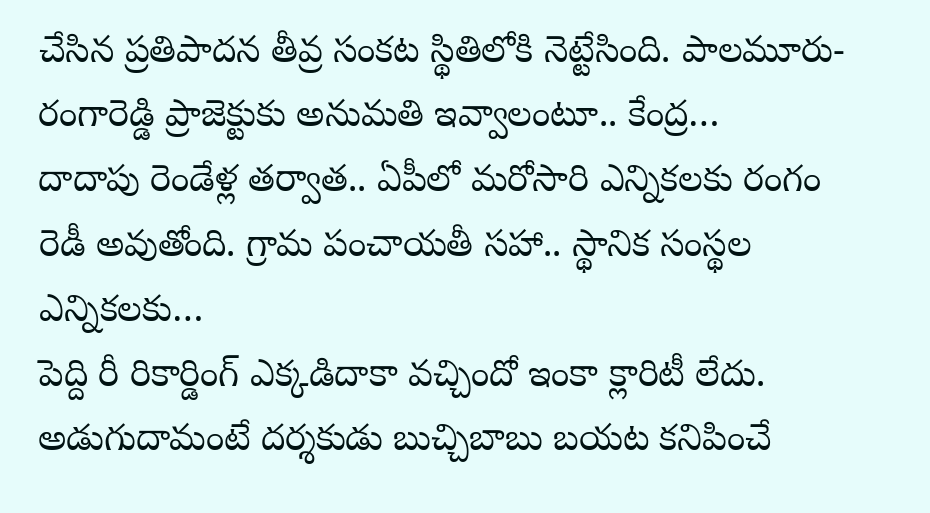చేసిన ప్రతిపాదన తీవ్ర సంకట స్థితిలోకి నెట్టేసింది. పాలమూరు-రంగారెడ్డి ప్రాజెక్టుకు అనుమతి ఇవ్వాలంటూ.. కేంద్ర…
దాదాపు రెండేళ్ల తర్వాత.. ఏపీలో మరోసారి ఎన్నికలకు రంగం రెడీ అవుతోంది. గ్రామ పంచాయతీ సహా.. స్థానిక సంస్థల ఎన్నికలకు…
పెద్ది రీ రికార్డింగ్ ఎక్కడిదాకా వచ్చిందో ఇంకా క్లారిటీ లేదు. అడుగుదామంటే దర్శకుడు బుచ్చిబాబు బయట కనిపించే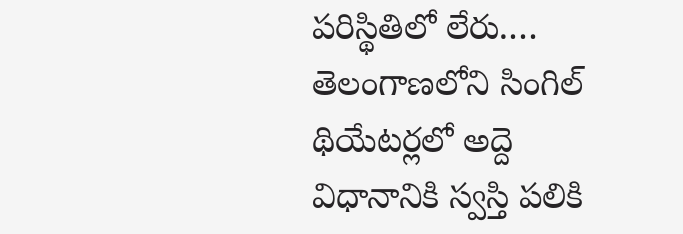పరిస్థితిలో లేరు.…
తెలంగాణలోని సింగిల్ థియేటర్లలో అద్దె విధానానికి స్వస్తి పలికి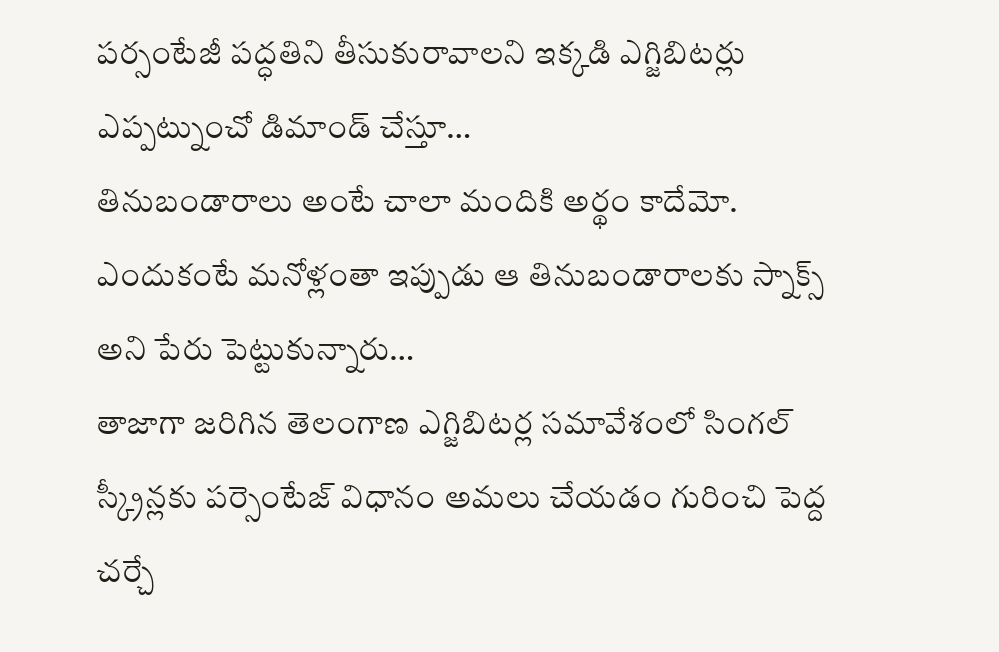పర్సంటేజీ పద్ధతిని తీసుకురావాలని ఇక్కడి ఎగ్జిబిటర్లు ఎప్పట్నుంచో డిమాండ్ చేస్తూ…
తినుబండారాలు అంటే చాలా మందికి అర్థం కాదేమో. ఎందుకంటే మనోళ్లంతా ఇప్పుడు ఆ తినుబండారాలకు స్నాక్స్ అని పేరు పెట్టుకున్నారు…
తాజాగా జరిగిన తెలంగాణ ఎగ్జిబిటర్ల సమావేశంలో సింగల్ స్క్రీన్లకు పర్సెంటేజ్ విధానం అమలు చేయడం గురించి పెద్ద చర్చే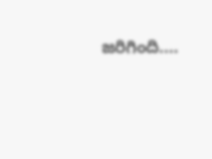జరిగింది.…